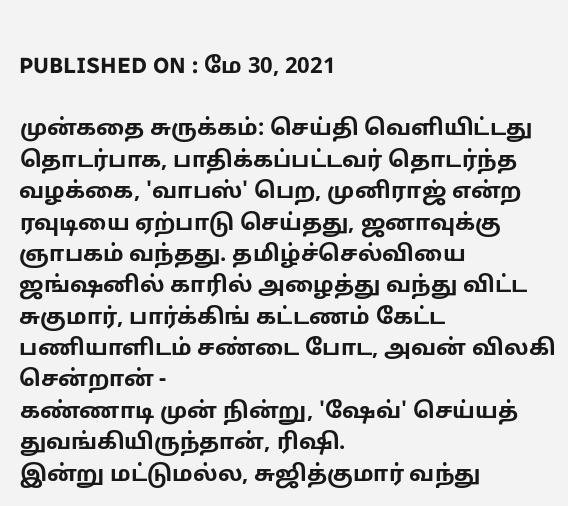PUBLISHED ON : மே 30, 2021

முன்கதை சுருக்கம்: செய்தி வெளியிட்டது தொடர்பாக, பாதிக்கப்பட்டவர் தொடர்ந்த வழக்கை, 'வாபஸ்' பெற, முனிராஜ் என்ற ரவுடியை ஏற்பாடு செய்தது, ஜனாவுக்கு ஞாபகம் வந்தது. தமிழ்ச்செல்வியை ஜங்ஷனில் காரில் அழைத்து வந்து விட்ட சுகுமார், பார்க்கிங் கட்டணம் கேட்ட பணியாளிடம் சண்டை போட, அவன் விலகி சென்றான் -
கண்ணாடி முன் நின்று, 'ஷேவ்' செய்யத் துவங்கியிருந்தான், ரிஷி.
இன்று மட்டுமல்ல, சுஜித்குமார் வந்து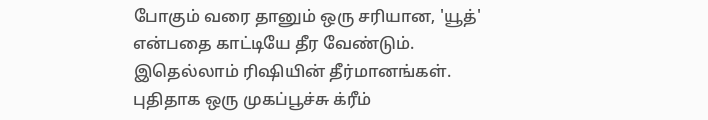போகும் வரை தானும் ஒரு சரியான, 'யூத்' என்பதை காட்டியே தீர வேண்டும். இதெல்லாம் ரிஷியின் தீர்மானங்கள்.
புதிதாக ஒரு முகப்பூச்சு க்ரீம்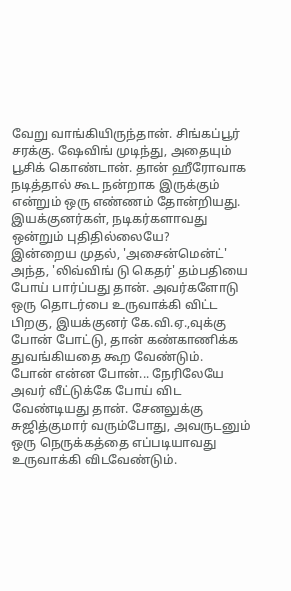வேறு வாங்கியிருந்தான். சிங்கப்பூர் சரக்கு. ஷேவிங் முடிந்து, அதையும் பூசிக் கொண்டான். தான் ஹீரோவாக நடித்தால் கூட நன்றாக இருக்கும் என்றும் ஒரு எண்ணம் தோன்றியது. இயக்குனர்கள், நடிகர்களாவது ஒன்றும் புதிதில்லையே?
இன்றைய முதல், 'அசைன்மென்ட்' அந்த, 'லிவ்விங் டு கெதர்' தம்பதியை போய் பார்ப்பது தான். அவர்களோடு ஒரு தொடர்பை உருவாக்கி விட்ட பிறகு, இயக்குனர் கே.வி.ஏ.,வுக்கு போன் போட்டு, தான் கண்காணிக்க துவங்கியதை கூற வேண்டும்.
போன் என்ன போன்... நேரிலேயே அவர் வீட்டுக்கே போய் விட வேண்டியது தான். சேனலுக்கு சுஜித்குமார் வரும்போது, அவருடனும் ஒரு நெருக்கத்தை எப்படியாவது உருவாக்கி விடவேண்டும்.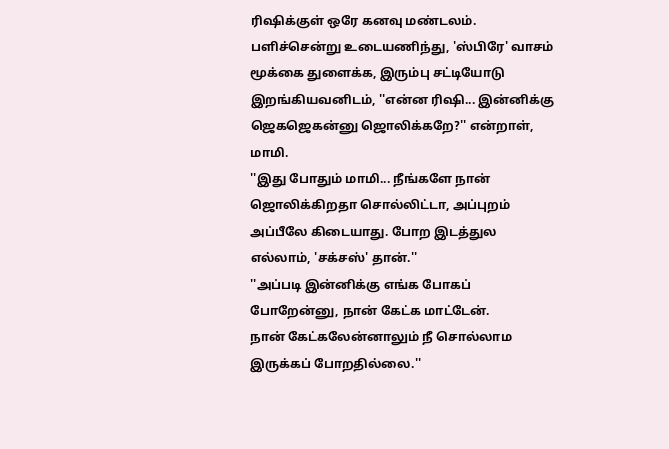ரிஷிக்குள் ஒரே கனவு மண்டலம்.
பளிச்சென்று உடையணிந்து, 'ஸ்பிரே' வாசம் மூக்கை துளைக்க, இரும்பு சட்டியோடு இறங்கியவனிடம், ''என்ன ரிஷி... இன்னிக்கு ஜெகஜெகன்னு ஜொலிக்கறே?'' என்றாள், மாமி.
''இது போதும் மாமி... நீங்களே நான் ஜொலிக்கிறதா சொல்லிட்டா, அப்புறம் அப்பீலே கிடையாது. போற இடத்துல எல்லாம், 'சக்சஸ்' தான்.''
''அப்படி இன்னிக்கு எங்க போகப் போறேன்னு, நான் கேட்க மாட்டேன்.
நான் கேட்கலேன்னாலும் நீ சொல்லாம இருக்கப் போறதில்லை.''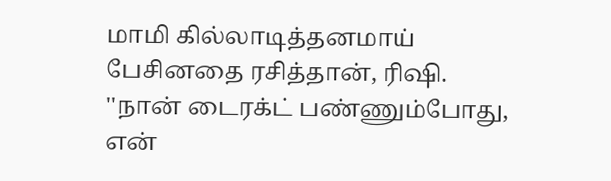மாமி கில்லாடித்தனமாய் பேசினதை ரசித்தான், ரிஷி.
''நான் டைரக்ட் பண்ணும்போது, என்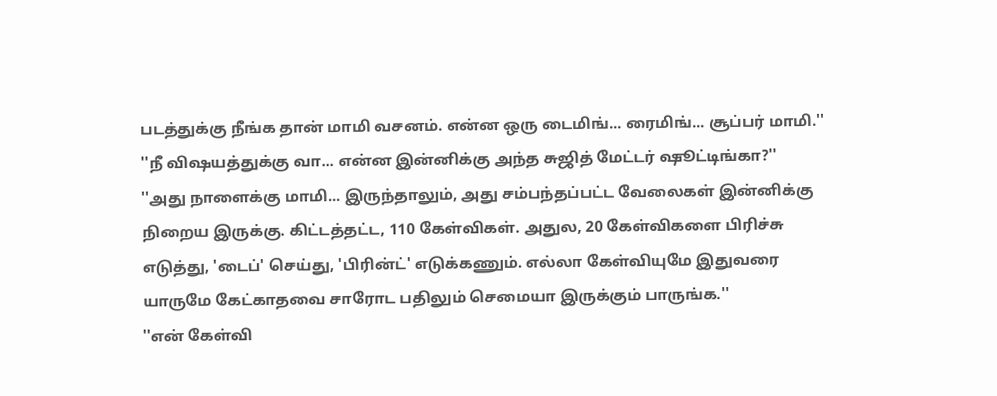படத்துக்கு நீங்க தான் மாமி வசனம். என்ன ஒரு டைமிங்... ரைமிங்... சூப்பர் மாமி.''
''நீ விஷயத்துக்கு வா... என்ன இன்னிக்கு அந்த சுஜித் மேட்டர் ஷூட்டிங்கா?''
''அது நாளைக்கு மாமி... இருந்தாலும், அது சம்பந்தப்பட்ட வேலைகள் இன்னிக்கு நிறைய இருக்கு. கிட்டத்தட்ட, 110 கேள்விகள். அதுல, 20 கேள்விகளை பிரிச்சு எடுத்து, 'டைப்' செய்து, 'பிரின்ட்' எடுக்கணும். எல்லா கேள்வியுமே இதுவரை யாருமே கேட்காதவை சாரோட பதிலும் செமையா இருக்கும் பாருங்க.''
''என் கேள்வி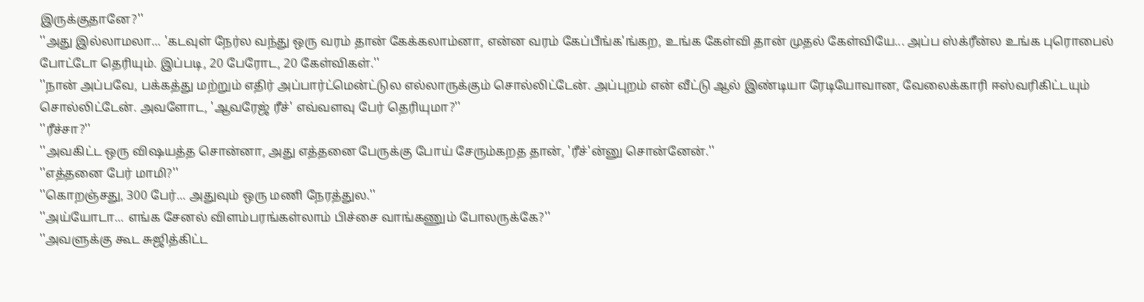இருக்குதானே?''
''அது இல்லாமலா... 'கடவுள் நேர்ல வந்து ஒரு வரம் தான் கேக்கலாம்னா, என்ன வரம் கேப்பீங்க'ங்கற, உங்க கேள்வி தான் முதல் கேள்வியே... அப்ப ஸ்க்ரீன்ல உங்க புரொபைல் போட்டோ தெரியும். இப்படி, 20 பேரோட, 20 கேள்விகள்.''
''நான் அப்பவே, பக்கத்து மற்றும் எதிர் அப்பார்ட்மென்ட்டுல எல்லாருக்கும் சொல்லிட்டேன். அப்புறம் என் வீட்டு ஆல் இண்டியா ரேடியோவான, வேலைக்காரி ஈஸ்வரிகிட்டயும் சொல்லிட்டேன். அவளோட, 'ஆவரேஜ் ரீச்' எவ்வளவு பேர் தெரியுமா?''
''ரீச்சா?''
''அவகிட்ட ஒரு விஷயத்த சொன்னா, அது எத்தனை பேருக்கு போய் சேரும்கறத தான், 'ரீச்'ன்னு சொன்னேன்.''
''எத்தனை பேர் மாமி?''
''கொறஞ்சது, 300 பேர்... அதுவும் ஒரு மணி நேரத்துல.''
''அய்யோடா... எங்க சேனல் விளம்பரங்கள்லாம் பிச்சை வாங்கணும் போலருக்கே?''
''அவளுக்கு கூட சுஜித்கிட்ட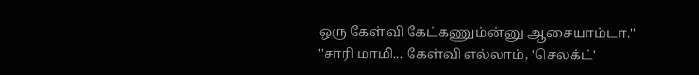ஒரு கேள்வி கேட்கணும்ன்னு ஆசையாம்டா.''
''சாரி மாமி... கேள்வி எல்லாம், 'செலக்ட்'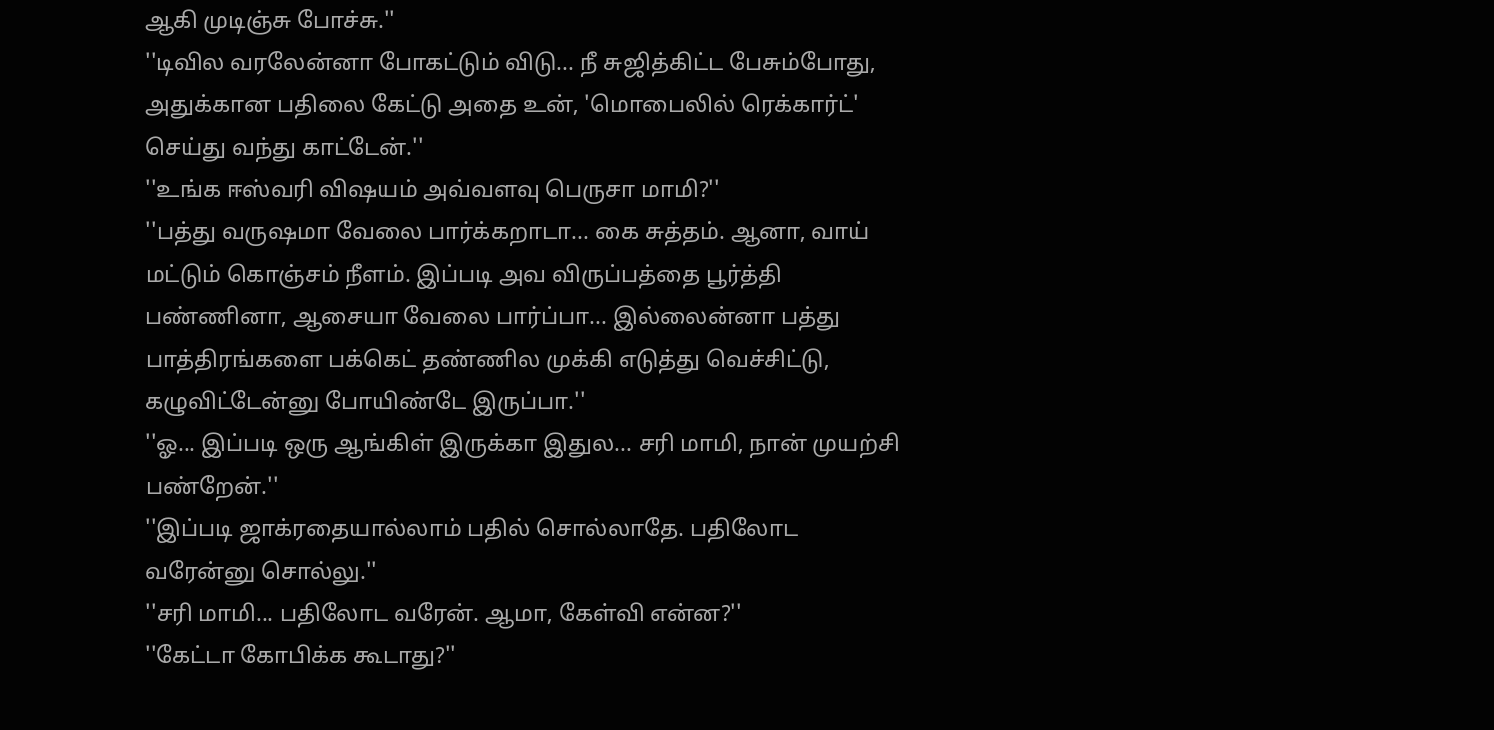ஆகி முடிஞ்சு போச்சு.''
''டிவில வரலேன்னா போகட்டும் விடு... நீ சுஜித்கிட்ட பேசும்போது, அதுக்கான பதிலை கேட்டு அதை உன், 'மொபைலில் ரெக்கார்ட்' செய்து வந்து காட்டேன்.''
''உங்க ஈஸ்வரி விஷயம் அவ்வளவு பெருசா மாமி?''
''பத்து வருஷமா வேலை பார்க்கறாடா... கை சுத்தம். ஆனா, வாய் மட்டும் கொஞ்சம் நீளம். இப்படி அவ விருப்பத்தை பூர்த்தி பண்ணினா, ஆசையா வேலை பார்ப்பா... இல்லைன்னா பத்து பாத்திரங்களை பக்கெட் தண்ணில முக்கி எடுத்து வெச்சிட்டு, கழுவிட்டேன்னு போயிண்டே இருப்பா.''
''ஓ... இப்படி ஒரு ஆங்கிள் இருக்கா இதுல... சரி மாமி, நான் முயற்சி பண்றேன்.''
''இப்படி ஜாக்ரதையால்லாம் பதில் சொல்லாதே. பதிலோட வரேன்னு சொல்லு.''
''சரி மாமி... பதிலோட வரேன். ஆமா, கேள்வி என்ன?''
''கேட்டா கோபிக்க கூடாது?''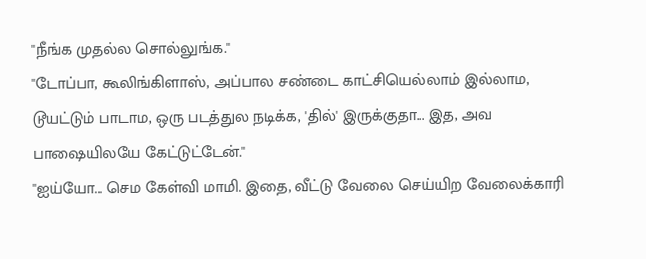''நீங்க முதல்ல சொல்லுங்க.''
''டோப்பா, கூலிங்கிளாஸ், அப்பால சண்டை காட்சியெல்லாம் இல்லாம, டூயட்டும் பாடாம, ஒரு படத்துல நடிக்க, 'தில்' இருக்குதா... இத, அவ பாஷையிலயே கேட்டுட்டேன்.''
''ஐய்யோ... செம கேள்வி மாமி. இதை, வீட்டு வேலை செய்யிற வேலைக்காரி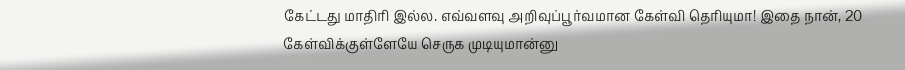கேட்டது மாதிரி இல்ல. எவ்வளவு அறிவுப்பூர்வமான கேள்வி தெரியுமா! இதை நான், 20 கேள்விக்குள்ளேயே செருக முடியுமான்னு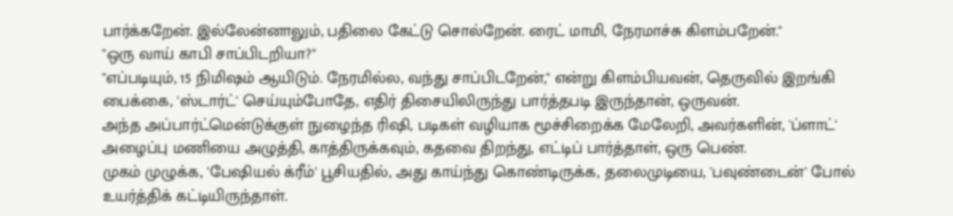பார்க்கறேன். இல்லேன்னாலும், பதிலை கேட்டு சொல்றேன். ரைட் மாமி, நேரமாச்சு கிளம்பறேன்.''
''ஒரு வாய் காபி சாப்பிடறியா?''
''எப்படியும், 15 நிமிஷம் ஆயிடும். நேரமில்ல, வந்து சாப்பிடறேன்,'' என்று கிளம்பியவன், தெருவில் இறங்கி பைக்கை, 'ஸ்டார்ட்' செய்யும்போதே, எதிர் திசையிலிருந்து பார்த்தபடி இருந்தான், ஒருவன்.
அந்த அப்பார்ட்மென்டுக்குள் நுழைந்த ரிஷி, படிகள் வழியாக மூச்சிறைக்க மேலேறி, அவர்களின், 'ப்ளாட்' அழைப்பு மணியை அழுத்தி, காத்திருக்கவும், கதவை திறந்து, எட்டிப் பார்த்தாள், ஒரு பெண்.
முகம் முழுக்க, 'பேஷியல் க்ரீம்' பூசியதில், அது காய்ந்து கொண்டிருக்க, தலைமுடியை, 'பவுண்டைன்' போல் உயர்த்திக் கட்டியிருந்தாள்.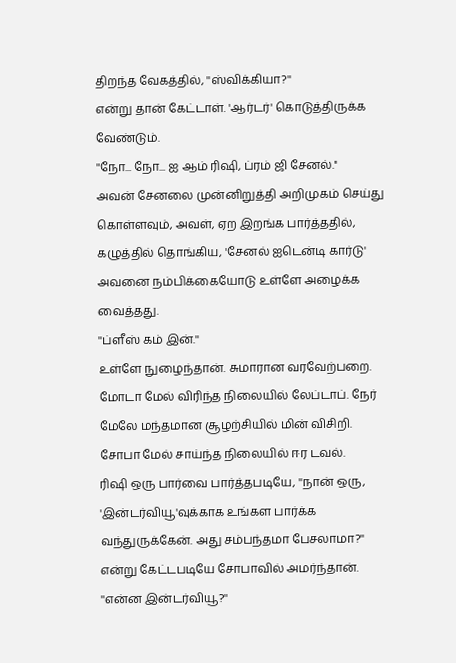திறந்த வேகத்தில், ''ஸ்விக்கியா?''
என்று தான் கேட்டாள். 'ஆர்டர்' கொடுத்திருக்க வேண்டும்.
''நோ... நோ... ஐ ஆம் ரிஷி, ப்ரம் ஜி சேனல்.''
அவன் சேனலை முன்னிறுத்தி அறிமுகம் செய்து கொள்ளவும், அவள், ஏற இறங்க பார்த்ததில், கழுத்தில் தொங்கிய, 'சேனல் ஐடென்டி கார்டு' அவனை நம்பிக்கையோடு உள்ளே அழைக்க வைத்தது.
''ப்ளீஸ் கம் இன்.''
உள்ளே நுழைந்தான். சுமாரான வரவேற்பறை. மோடா மேல் விரிந்த நிலையில் லேப்டாப். நேர் மேலே மந்தமான சூழற்சியில் மின் விசிறி. சோபா மேல் சாய்ந்த நிலையில் ஈர டவல்.
ரிஷி ஒரு பார்வை பார்த்தபடியே, ''நான் ஒரு, 'இன்டர்வியூ'வுக்காக உங்கள பார்க்க வந்துருக்கேன். அது சம்பந்தமா பேசலாமா?'' என்று கேட்டபடியே சோபாவில் அமர்ந்தான்.
''என்ன இன்டர்வியூ?''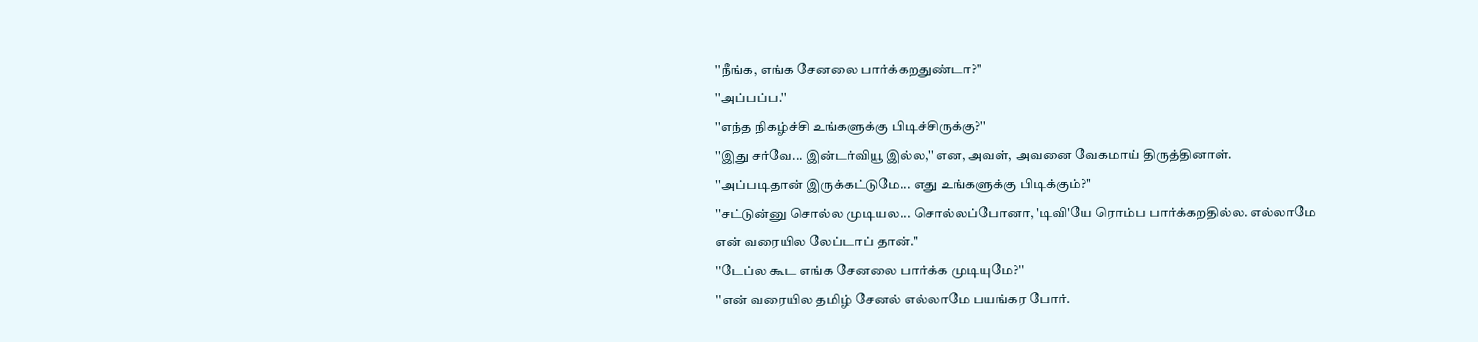''நீங்க, எங்க சேனலை பார்க்கறதுண்டா?''
''அப்பப்ப.''
''எந்த நிகழ்ச்சி உங்களுக்கு பிடிச்சிருக்கு?''
''இது சர்வே... இன்டர்வியூ இல்ல,'' என, அவள், அவனை வேகமாய் திருத்தினாள்.
''அப்படிதான் இருக்கட்டுமே... எது உங்களுக்கு பிடிக்கும்?''
''சட்டுன்னு சொல்ல முடியல... சொல்லப்போனா, 'டிவி'யே ரொம்ப பார்க்கறதில்ல. எல்லாமே என் வரையில லேப்டாப் தான்.''
''டேப்ல கூட எங்க சேனலை பார்க்க முடியுமே?''
''என் வரையில தமிழ் சேனல் எல்லாமே பயங்கர போர்.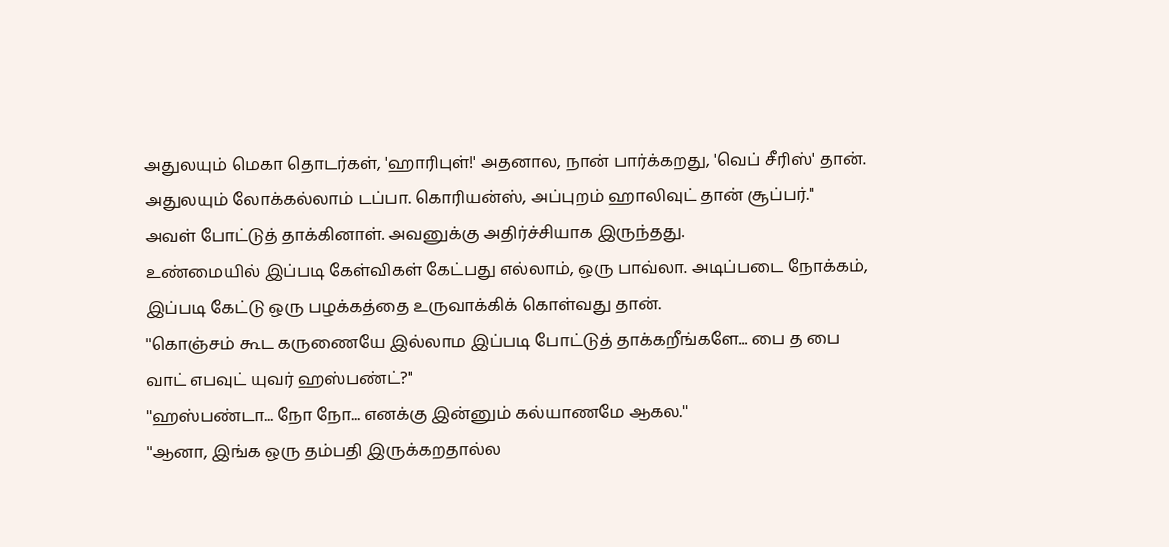அதுலயும் மெகா தொடர்கள், 'ஹாரிபுள்!' அதனால, நான் பார்க்கறது, 'வெப் சீரிஸ்' தான். அதுலயும் லோக்கல்லாம் டப்பா. கொரியன்ஸ், அப்புறம் ஹாலிவுட் தான் சூப்பர்.''
அவள் போட்டுத் தாக்கினாள். அவனுக்கு அதிர்ச்சியாக இருந்தது.
உண்மையில் இப்படி கேள்விகள் கேட்பது எல்லாம், ஒரு பாவ்லா. அடிப்படை நோக்கம், இப்படி கேட்டு ஒரு பழக்கத்தை உருவாக்கிக் கொள்வது தான்.
''கொஞ்சம் கூட கருணையே இல்லாம இப்படி போட்டுத் தாக்கறீங்களே... பை த பை வாட் எபவுட் யுவர் ஹஸ்பண்ட்?''
''ஹஸ்பண்டா... நோ நோ... எனக்கு இன்னும் கல்யாணமே ஆகல.''
''ஆனா, இங்க ஒரு தம்பதி இருக்கறதால்ல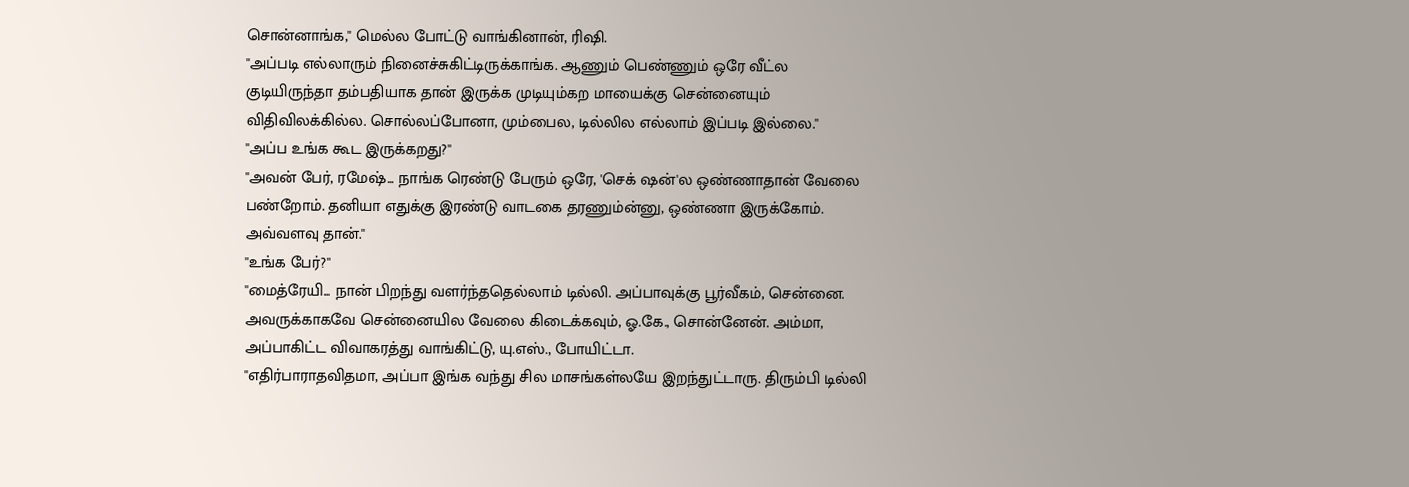சொன்னாங்க,'' மெல்ல போட்டு வாங்கினான், ரிஷி.
''அப்படி எல்லாரும் நினைச்சுகிட்டிருக்காங்க. ஆணும் பெண்ணும் ஒரே வீட்ல குடியிருந்தா தம்பதியாக தான் இருக்க முடியும்கற மாயைக்கு சென்னையும் விதிவிலக்கில்ல. சொல்லப்போனா, மும்பைல, டில்லில எல்லாம் இப்படி இல்லை.''
''அப்ப உங்க கூட இருக்கறது?''
''அவன் பேர், ரமேஷ்... நாங்க ரெண்டு பேரும் ஒரே, 'செக் ஷன்'ல ஒண்ணாதான் வேலை பண்றோம். தனியா எதுக்கு இரண்டு வாடகை தரணும்ன்னு, ஒண்ணா இருக்கோம். அவ்வளவு தான்.''
''உங்க பேர்?''
''மைத்ரேயி... நான் பிறந்து வளர்ந்ததெல்லாம் டில்லி. அப்பாவுக்கு பூர்வீகம், சென்னை. அவருக்காகவே சென்னையில வேலை கிடைக்கவும், ஓ.கே., சொன்னேன். அம்மா, அப்பாகிட்ட விவாகரத்து வாங்கிட்டு, யு.எஸ்., போயிட்டா.
''எதிர்பாராதவிதமா, அப்பா இங்க வந்து சில மாசங்கள்லயே இறந்துட்டாரு. திரும்பி டில்லி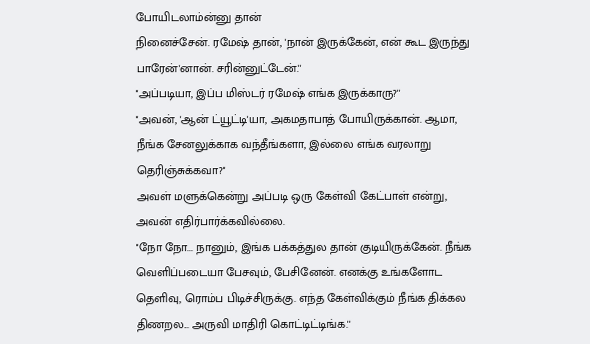போயிடலாம்ன்னு தான்
நினைச்சேன். ரமேஷ் தான், 'நான் இருக்கேன், என் கூட இருந்து பாரேன்'னான். சரின்னுட்டேன்.''
''அப்படியா, இப்ப மிஸ்டர் ரமேஷ் எங்க இருக்காரு?''
''அவன், 'ஆன் ட்யூட்டி'யா, அகமதாபாத் போயிருக்கான். ஆமா, நீங்க சேனலுக்காக வந்தீங்களா, இல்லை எங்க வரலாறு தெரிஞ்சுக்கவா?''
அவள் மளுக்கென்று அப்படி ஒரு கேள்வி கேட்பாள் என்று, அவன் எதிர்பார்க்கவில்லை.
''நோ நோ... நானும், இங்க பக்கத்துல தான் குடியிருக்கேன். நீங்க வெளிப்படையா பேசவும், பேசினேன். எனக்கு உங்களோட தெளிவு, ரொம்ப பிடிச்சிருக்கு. எந்த கேள்விக்கும் நீங்க திக்கல திணறல... அருவி மாதிரி கொட்டிட்டிங்க.''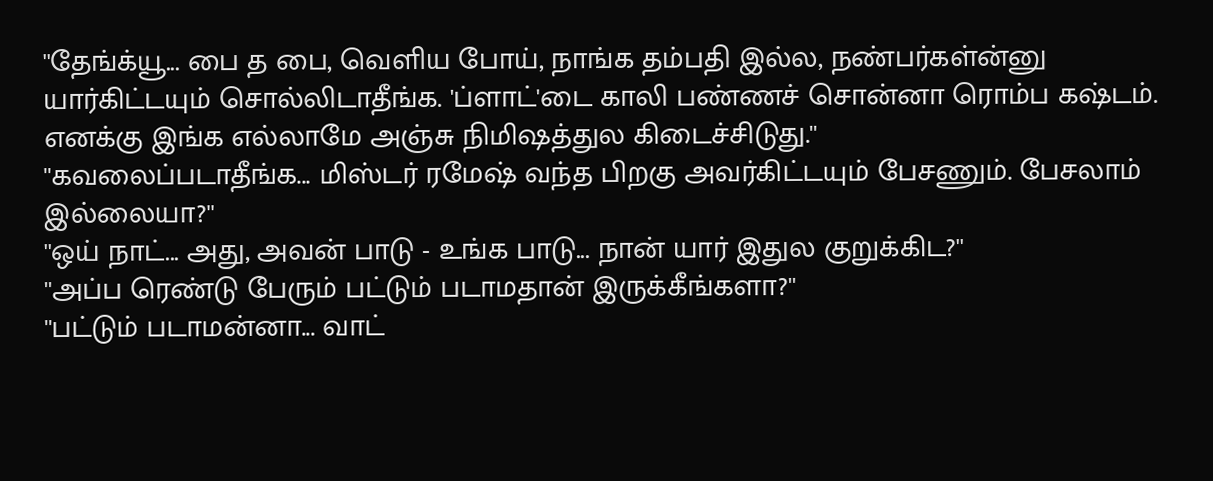''தேங்க்யூ... பை த பை, வெளிய போய், நாங்க தம்பதி இல்ல, நண்பர்கள்ன்னு யார்கிட்டயும் சொல்லிடாதீங்க. 'ப்ளாட்'டை காலி பண்ணச் சொன்னா ரொம்ப கஷ்டம். எனக்கு இங்க எல்லாமே அஞ்சு நிமிஷத்துல கிடைச்சிடுது.''
''கவலைப்படாதீங்க... மிஸ்டர் ரமேஷ் வந்த பிறகு அவர்கிட்டயும் பேசணும். பேசலாம் இல்லையா?''
''ஒய் நாட்... அது, அவன் பாடு - உங்க பாடு... நான் யார் இதுல குறுக்கிட?''
''அப்ப ரெண்டு பேரும் பட்டும் படாமதான் இருக்கீங்களா?''
''பட்டும் படாமன்னா... வாட்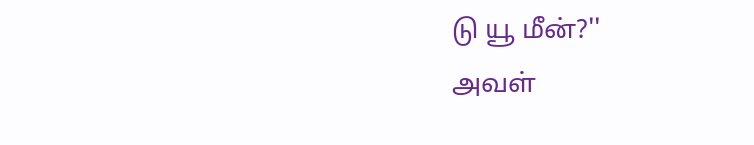டு யூ மீன்?''
அவள்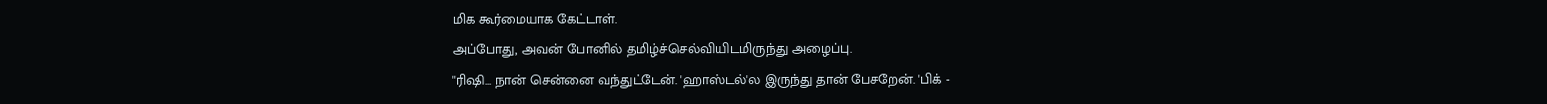மிக கூர்மையாக கேட்டாள்.
அப்போது, அவன் போனில் தமிழ்ச்செல்வியிடமிருந்து அழைப்பு.
''ரிஷி... நான் சென்னை வந்துட்டேன். 'ஹாஸ்டல்'ல இருந்து தான் பேசறேன். 'பிக் -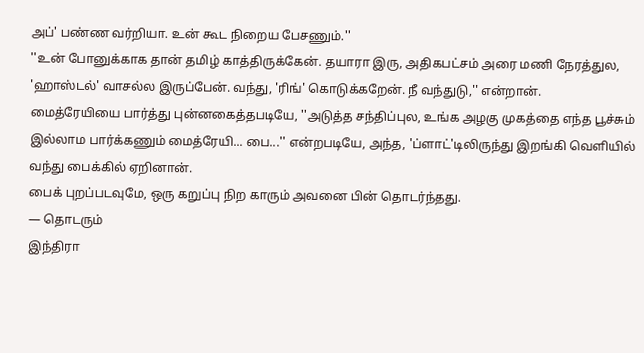அப்' பண்ண வர்றியா. உன் கூட நிறைய பேசணும்.''
''உன் போனுக்காக தான் தமிழ் காத்திருக்கேன். தயாரா இரு, அதிகபட்சம் அரை மணி நேரத்துல, 'ஹாஸ்டல்' வாசல்ல இருப்பேன். வந்து, 'ரிங்' கொடுக்கறேன். நீ வந்துடு,'' என்றான்.
மைத்ரேயியை பார்த்து புன்னகைத்தபடியே, ''அடுத்த சந்திப்புல, உங்க அழகு முகத்தை எந்த பூச்சும் இல்லாம பார்க்கணும் மைத்ரேயி... பை...'' என்றபடியே, அந்த, 'ப்ளாட்'டிலிருந்து இறங்கி வெளியில் வந்து பைக்கில் ஏறினான்.
பைக் புறப்படவுமே, ஒரு கறுப்பு நிற காரும் அவனை பின் தொடர்ந்தது.
— தொடரும்
இந்திரா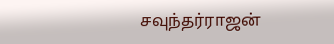சவுந்தர்ராஜன்